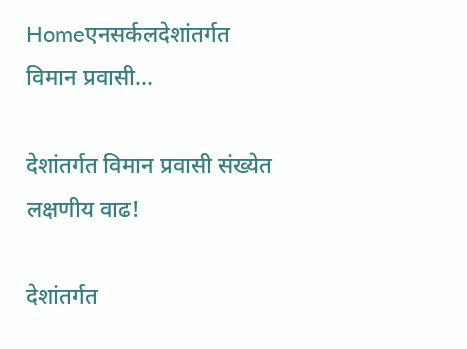Homeएनसर्कलदेशांतर्गत विमान प्रवासी...

देशांतर्गत विमान प्रवासी संख्येत लक्षणीय वाढ!

देशांतर्गत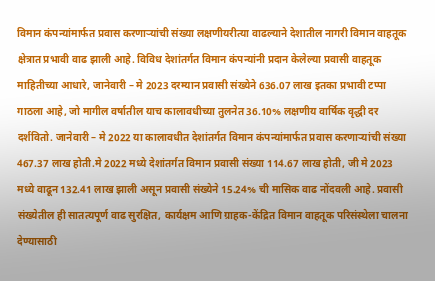विमान कंपन्यांमार्फत प्रवास करणाऱ्यांची संख्या लक्षणीयरीत्या वाढल्याने देशातील नागरी विमान वाहतूक क्षेत्रात प्रभावी वाढ झाली आहे. विविध देशांतर्गत विमान कंपन्यांनी प्रदान केलेल्या प्रवासी वाहतूक माहितीच्या आधारे, जानेवारी – मे 2023 दरम्यान प्रवासी संख्येने 636.07 लाख इतका प्रभावी टप्पा गाठला आहे, जो मागील वर्षातील याच कालावधीच्या तुलनेत 36.10% लक्षणीय वार्षिक वृद्धी दर दर्शवितो. जानेवारी – मे 2022 या कालावधीत देशांतर्गत विमान कंपन्यांमार्फत प्रवास करणाऱ्यांची संख्या 467.37 लाख होती.मे 2022 मध्ये देशांतर्गत विमान प्रवासी संख्या 114.67 लाख होती, जी मे 2023 मध्ये वाढून 132.41 लाख झाली असून प्रवासी संख्येने 15.24% ची मासिक वाढ नोंदवली आहे. प्रवासी संख्येतील ही सातत्यपूर्ण वाढ सुरक्षित, कार्यक्षम आणि ग्राहक-केंद्रित विमान वाहतूक परिसंस्थेला चालना देण्यासाठी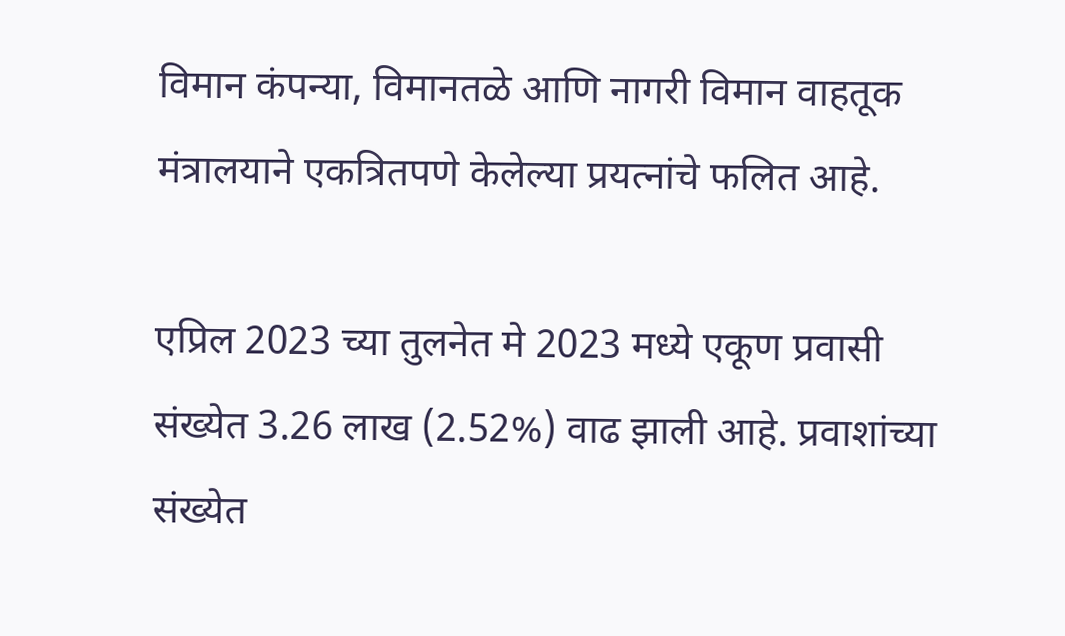विमान कंपन्या, विमानतळे आणि नागरी विमान वाहतूक मंत्रालयाने एकत्रितपणे केलेल्या प्रयत्नांचे फलित आहे.

एप्रिल 2023 च्या तुलनेत मे 2023 मध्ये एकूण प्रवासी संख्येत 3.26 लाख (2.52%) वाढ झाली आहे. प्रवाशांच्या संख्येत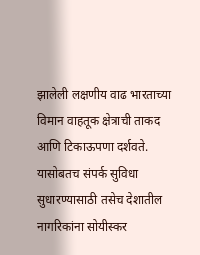झालेली लक्षणीय वाढ भारताच्या विमान वाहतूक क्षेत्राची ताकद आणि टिकाऊपणा दर्शवते. यासोबतच संपर्क सुविधा सुधारण्यासाठी तसेच देशातील नागरिकांना सोयीस्कर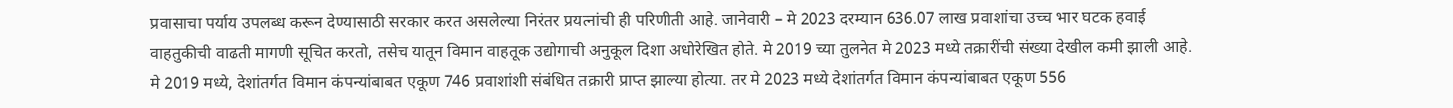प्रवासाचा पर्याय उपलब्ध करून देण्यासाठी सरकार करत असलेल्या निरंतर प्रयत्नांची ही परिणीती आहे. जानेवारी – मे 2023 दरम्यान 636.07 लाख प्रवाशांचा उच्च भार घटक हवाई वाहतुकीची वाढती मागणी सूचित करतो, तसेच यातून विमान वाहतूक उद्योगाची अनुकूल दिशा अधोरेखित होते. मे 2019 च्या तुलनेत मे 2023 मध्ये तक्रारींची संख्या देखील कमी झाली आहे. मे 2019 मध्ये, देशांतर्गत विमान कंपन्यांबाबत एकूण 746 प्रवाशांशी संबंधित तक्रारी प्राप्त झाल्या होत्या. तर मे 2023 मध्ये देशांतर्गत विमान कंपन्यांबाबत एकूण 556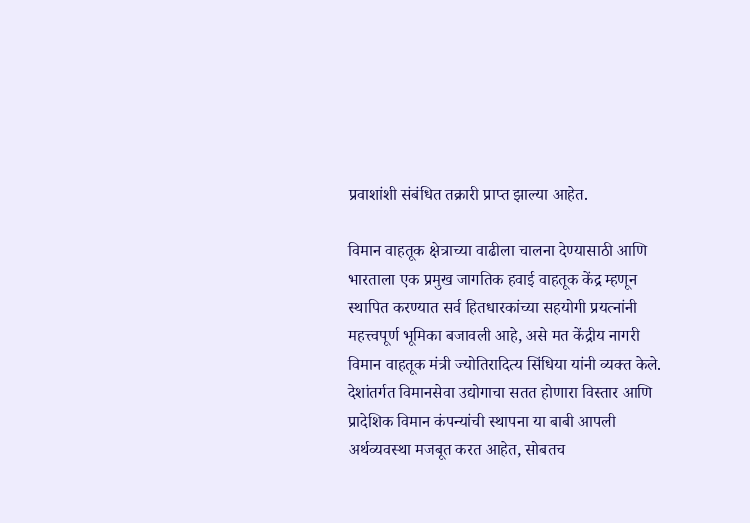प्रवाशांशी संबंधित तक्रारी प्राप्त झाल्या आहेत.

विमान वाहतूक क्षेत्राच्या वाढीला चालना देण्यासाठी आणि भारताला एक प्रमुख जागतिक हवाई वाहतूक केंद्र म्हणून स्थापित करण्यात सर्व हितधारकांच्या सहयोगी प्रयत्नांनी महत्त्वपूर्ण भूमिका बजावली आहे, असे मत केंद्रीय नागरी विमान वाहतूक मंत्री ज्योतिरादित्य सिंधिया यांनी व्यक्त केले. देशांतर्गत विमानसेवा उद्योगाचा सतत होणारा विस्तार आणि प्रादेशिक विमान कंपन्यांची स्थापना या बाबी आपली अर्थव्यवस्था मजबूत करत आहेत, सोबतच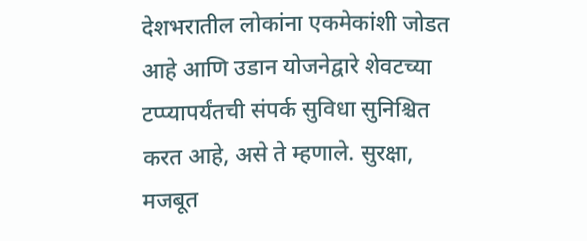देशभरातील लोकांना एकमेकांशी जोडत आहे आणि उडान योजनेद्वारे शेवटच्या टप्प्यापर्यंतची संपर्क सुविधा सुनिश्चित करत आहे, असे ते म्हणाले. सुरक्षा, मजबूत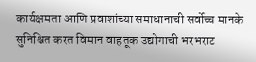कार्यक्षमता आणि प्रवाशांच्या समाधानाची सर्वोच्च मानके सुनिश्चित करत विमान वाहतूक उद्योगाची भरभराट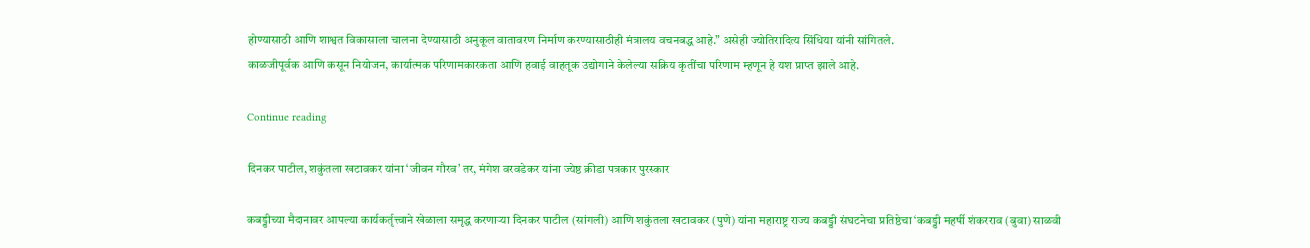होण्यासाठी आणि शाश्वत विकासाला चालना देण्यासाठी अनुकूल वातावरण निर्माण करण्यासाठीही मंत्रालय वचनबद्ध आहे.” असेही ज्योतिरादित्य सिंधिया यांनी सांगितले.
काळजीपूर्वक आणि कसून नियोजन, कार्यात्मक परिणामकारकता आणि हवाई वाहतूक उद्योगाने केलेल्या सक्रिय कृतींचा परिणाम म्हणून हे यश प्राप्त झाले आहे.

Continue reading

दिनकर पाटील, शकुंतला खटावकर यांना ‘जीवन गौरव’ तर, मंगेश वरवडेकर यांना ज्येष्ठ क्रीडा पत्रकार पुरस्कार

कबड्डीच्या मैदानावर आपल्या कार्यकर्तृत्त्वाने खेळाला समृद्ध करणाऱ्या दिनकर पाटील (सांगली) आणि शकुंतला खटावकर (पुणे) यांना महाराष्ट्र राज्य कबड्डी संघटनेचा प्रतिष्ठेचा ‘कबड्डी महर्षी शंकरराव (बुवा) साळवी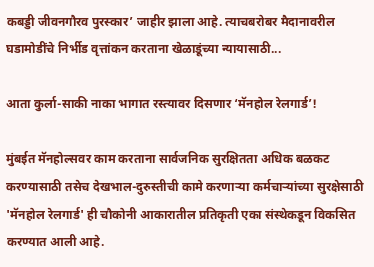कबड्डी जीवनगौरव पुरस्कार’ जाहीर झाला आहे. त्याचबरोबर मैदानावरील घडामोडींचे निर्भीड वृत्तांकन करताना खेळाडूंच्या न्यायासाठी...

आता कुर्ला-साकी नाका भागात रस्त्यावर दिसणार ‘मॅनहोल रेलगार्ड’!

मुंबईत मॅनहोल्सवर काम करताना सार्वजनिक सुरक्षितता अधिक बळकट करण्यासाठी तसेच देखभाल-दुरुस्तीची कामे करणाऱ्या कर्मचाऱ्यांच्या सुरक्षेसाठी 'मॅनहोल रेलगार्ड' ही चौकोनी आकारातील प्रतिकृती एका संस्थेकडून विकसित करण्यात आली आहे.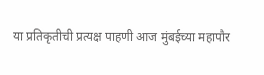या प्रतिकृतीची प्रत्यक्ष पाहणी आज मुंबईच्या महापौर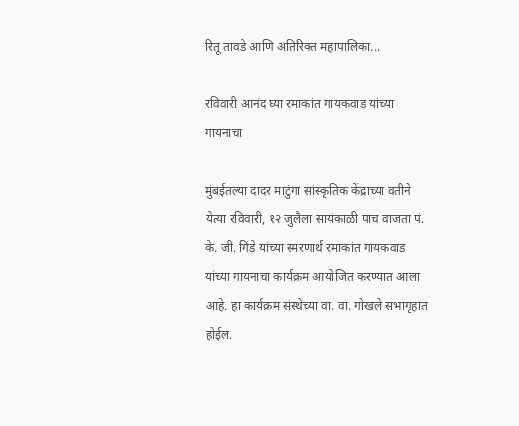रितू तावडे आणि अतिरिक्त महापालिका...

रविवारी आनंद घ्या रमाकांत गायकवाड यांच्या गायनाचा

मुंबईतल्या दादर माटुंगा सांस्कृतिक केंद्राच्या वतीने येत्या रविवारी, १२ जुलैला सायंकाळी पाच वाजता पं. के. जी. गिंडे यांच्या स्मरणार्थ रमाकांत गायकवाड यांच्या गायनाचा कार्यक्रम आयोजित करण्यात आला आहे. हा कार्यक्रम संस्थेच्या वा. वा. गोखले सभागृहात होईल.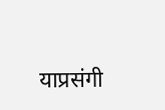याप्रसंगी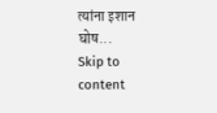त्यांना इशान घोष...
Skip to content